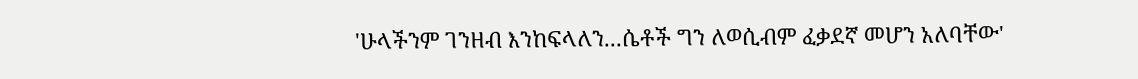'ሁላችንም ገንዘብ እንከፍላለን...ሴቶች ግን ለወሲብም ፈቃደኛ መሆን አለባቸው'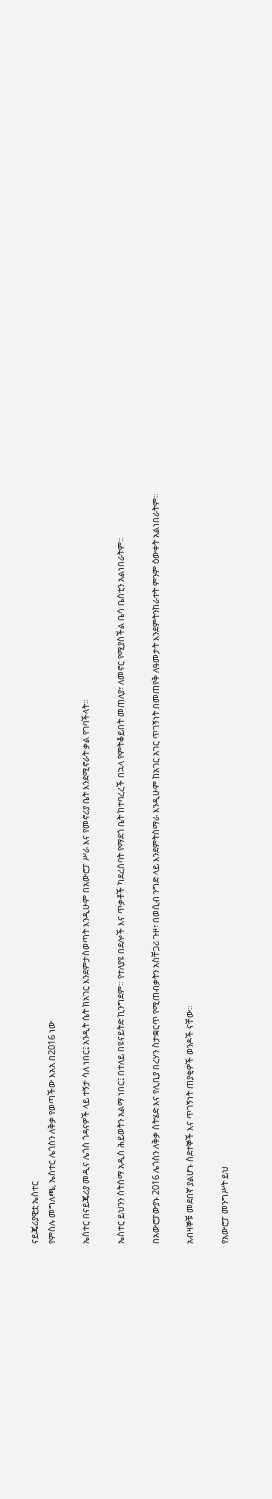ናይጄሪያዊቷ ኤስተር
የምስሉ መግለጫ, ኤስተር ሌጎስን ለቅቃ የወጣችው እአአ በ2016 ነው

ኤስተር በናይጄሪያ መዲና ሌጎስ ጎዳናዎች ላይ ተኝታ ሳለ ነበር፤ አንዲት ሴት ከአገር እንደምታስወጣት እንዲሁም በአውሮፓ ሥራ እና የመኖሪያ ቤት እንደሚኖራት ቃል የገባችላት።

ኤስተር ይህንን ስትሰማ አዲስ ሕይወትን አልማ ነበር፤ በተለይ በዩናይትድ ኪንግደም። የተለያዩ በደሎች እና ጥቃቶች ካደረሰባት የማደጎ ቤት ከተባረረች በኋላ የምትቆይበት መጠለያ፣ ለመኖር የሚያስችል ቤሳ ቤስቲን አልነበራትም።

በአውሮፓውያኑ 2016 ሌጎስን ለቅቃ ስትሄድ እና የሊቢያ በረሃን ስታቋርጥ የሚጠብቃትን አስቸጋሪ ጉዞ፣ በወሲብ ንግድ ላይ እንደምትሰማራ እንዲሁም ከአገር አገር ጥገኝነት በመጠየቅ ለዓመታት እንደምትንከራተት ምንም ዕውቀት አልነበራትም።

አብዛኞቹ መደበኛ ያልሆኑ ስደተኞች እና ጥገኝነት ጠያቂዎች ወንዶች ናቸው።

የአውሮፓ መንግሥት ይህ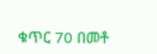ቁጥር 70 በመቶ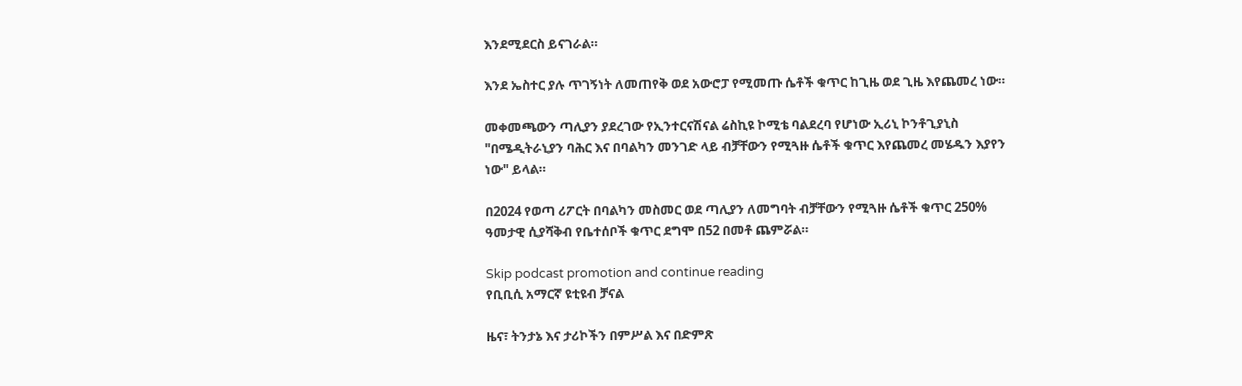እንደሚደርስ ይናገራል።

እንደ ኤስተር ያሉ ጥገኝነት ለመጠየቅ ወደ አውሮፓ የሚመጡ ሴቶች ቁጥር ከጊዜ ወደ ጊዜ እየጨመረ ነው።

መቀመጫውን ጣሊያን ያደረገው የኢንተርናሽናል ሬስኪዩ ኮሚቴ ባልደረባ የሆነው ኢሪኒ ኮንቶጊያኒስ "በሜዲትራኒያን ባሕር እና በባልካን መንገድ ላይ ብቻቸውን የሚጓዙ ሴቶች ቁጥር እየጨመረ መሄዱን እያየን ነው" ይላል።

በ2024 የወጣ ሪፖርት በባልካን መስመር ወደ ጣሊያን ለመግባት ብቻቸውን የሚጓዙ ሴቶች ቁጥር 250% ዓመታዊ ሲያሻቅብ የቤተሰቦች ቁጥር ደግሞ በ52 በመቶ ጨምሯል።

Skip podcast promotion and continue reading
የቢቢሲ አማርኛ ዩቲዩብ ቻናል

ዜና፣ ትንታኔ እና ታሪኮችን በምሥል እና በድምጽ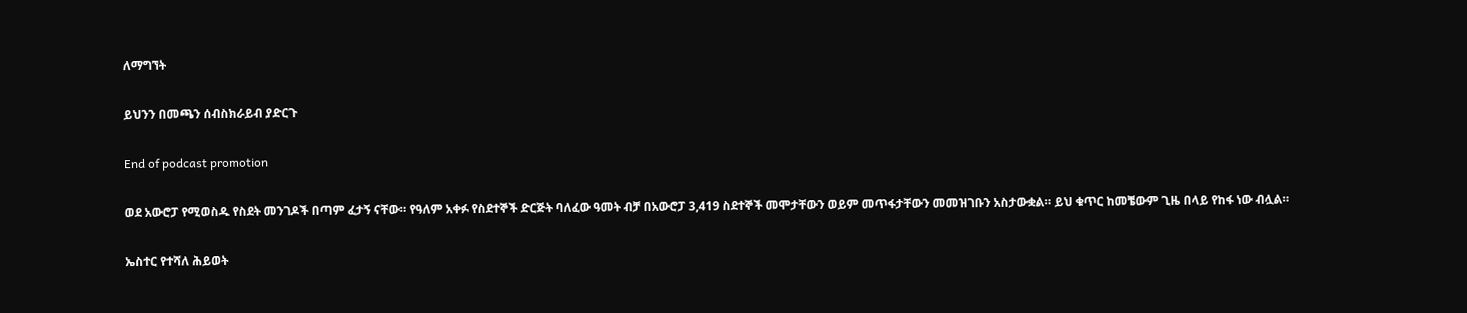ለማግኘት

ይህንን በመጫን ሰብስክራይብ ያድርጉ

End of podcast promotion

ወደ አውሮፓ የሚወስዱ የስደት መንገዶች በጣም ፈታኝ ናቸው። የዓለም አቀፉ የስደተኞች ድርጅት ባለፈው ዓመት ብቻ በአውሮፓ 3,419 ስደተኞች መሞታቸውን ወይም መጥፋታቸውን መመዝገቡን አስታውቋል። ይህ ቁጥር ከመቼውም ጊዜ በላይ የከፋ ነው ብሏል።

ኤስተር የተሻለ ሕይወት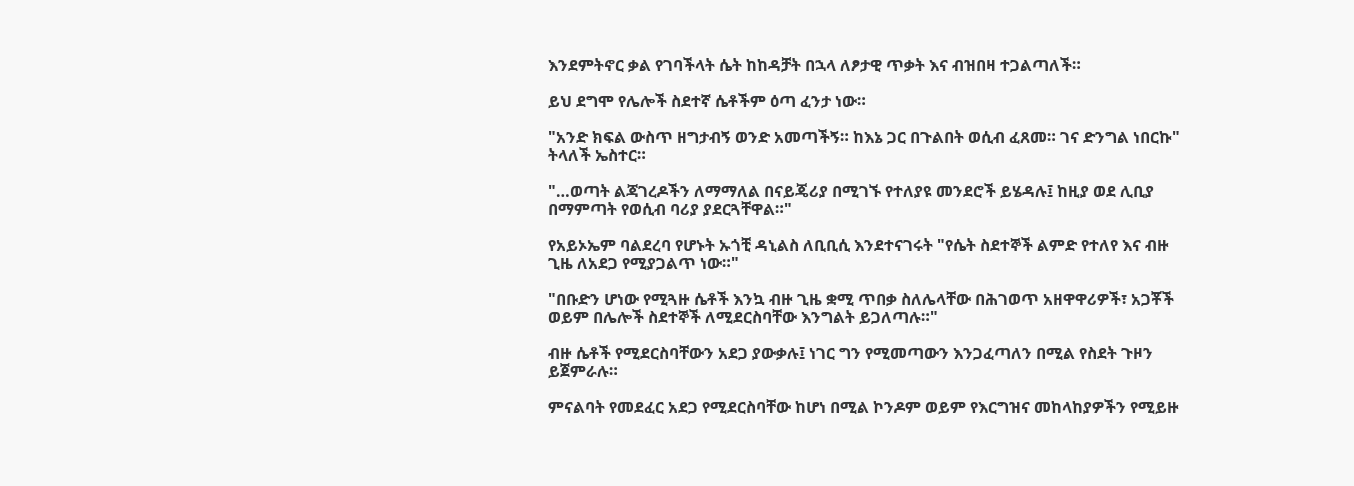እንደምትኖር ቃል የገባችላት ሴት ከከዳቻት በኋላ ለፆታዊ ጥቃት እና ብዝበዛ ተጋልጣለች።

ይህ ደግሞ የሌሎች ስደተኛ ሴቶችም ዕጣ ፈንታ ነው።

"አንድ ክፍል ውስጥ ዘግታብኝ ወንድ አመጣችኝ። ከእኔ ጋር በጉልበት ወሲብ ፈጸመ። ገና ድንግል ነበርኩ" ትላለች ኤስተር።

"…ወጣት ልጃገረዶችን ለማማለል በናይጄሪያ በሚገኙ የተለያዩ መንደሮች ይሄዳሉ፤ ከዚያ ወደ ሊቢያ በማምጣት የወሲብ ባሪያ ያደርጓቸዋል።"

የአይኦኤም ባልደረባ የሆኑት ኡጎቺ ዳኒልስ ለቢቢሲ እንደተናገሩት "የሴት ስደተኞች ልምድ የተለየ እና ብዙ ጊዜ ለአደጋ የሚያጋልጥ ነው።"

"በቡድን ሆነው የሚጓዙ ሴቶች እንኳ ብዙ ጊዜ ቋሚ ጥበቃ ስለሌላቸው በሕገወጥ አዘዋዋሪዎች፣ አጋቾች ወይም በሌሎች ስደተኞች ለሚደርስባቸው እንግልት ይጋለጣሉ።"

ብዙ ሴቶች የሚደርስባቸውን አደጋ ያውቃሉ፤ ነገር ግን የሚመጣውን እንጋፈጣለን በሚል የስደት ጉዞን ይጀምራሉ።

ምናልባት የመደፈር አደጋ የሚደርስባቸው ከሆነ በሚል ኮንዶም ወይም የእርግዝና መከላከያዎችን የሚይዙ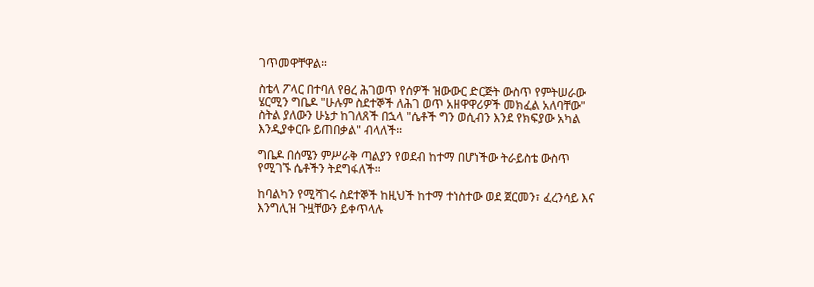ገጥመዋቸዋል።

ስቴላ ፖላር በተባለ የፀረ ሕገወጥ የሰዎች ዝውውር ድርጅት ውስጥ የምትሠራው ሄርሚን ግቤዶ "ሁሉም ስደተኞች ለሕገ ወጥ አዘዋዋሪዎች መክፈል አለባቸው" ስትል ያለውን ሁኔታ ከገለጸች በኋላ "ሴቶች ግን ወሲብን እንደ የክፍያው አካል እንዲያቀርቡ ይጠበቃል" ብላለች።

ግቤዶ በሰሜን ምሥራቅ ጣልያን የወደብ ከተማ በሆነችው ትራይስቴ ውስጥ የሚገኙ ሴቶችን ትደግፋለች።

ከባልካን የሚሻገሩ ስደተኞች ከዚህች ከተማ ተነስተው ወደ ጀርመን፣ ፈረንሳይ እና እንግሊዝ ጉዟቸውን ይቀጥላሉ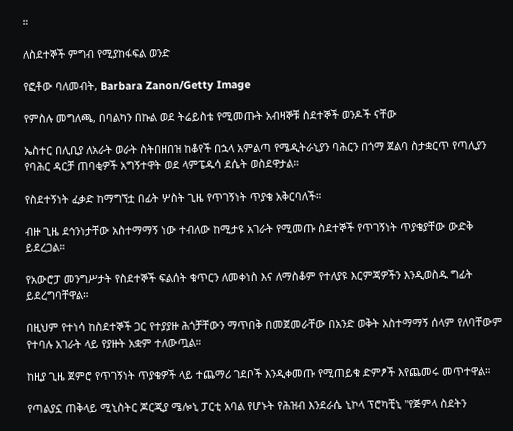።

ለስደተኞች ምግብ የሚያከፋፍል ወንድ

የፎቶው ባለመብት, Barbara Zanon/Getty Image

የምስሉ መግለጫ, በባልካን በኩል ወደ ትሬይስቴ የሚመጡት አብዛኞቹ ስደተኞች ወንዶች ናቸው

ኤስተር በሊቢያ ለአራት ወራት ስትበዘበዝ ከቆየች በኋላ አምልጣ የሜዲትራኒያን ባሕርን በጎማ ጀልባ ስታቋርጥ የጣሊያን የባሕር ዳርቻ ጠባቂዎች አግኝተዋት ወደ ላምፔዱሳ ደሴት ወስደዋታል።

የስደተኝነት ፈቃድ ከማግኘቷ በፊት ሦስት ጊዜ የጥገኝነት ጥያቄ አቅርባለች።

ብዙ ጊዜ ደኅንነታቸው አስተማማኝ ነው ተብለው ከሚታዩ አገራት የሚመጡ ስደተኞች የጥገኝነት ጥያቄያቸው ውድቅ ይደረጋል።

የአውሮፓ መንግሥታት የስደተኞች ፍልሰት ቁጥርን ለመቀነስ እና ለማስቆም የተለያዩ እርምጃዎችን እንዲወስዱ ግፊት ይደረግባቸዋል።

በዚህም የተነሳ ከስደተኞች ጋር የተያያዙ ሕጎቻቸውን ማጥበቅ በመጀመራቸው በአንድ ወቅት አስተማማኝ ሰላም የለባቸውም የተባሉ አገራት ላይ የያዙት አቋም ተለውጧል።

ከዚያ ጊዜ ጀምሮ የጥገኝነት ጥያቄዎች ላይ ተጨማሪ ገደቦች እንዲቀመጡ የሚጠይቁ ድምፆች እየጨመሩ መጥተዋል።

የጣልያኗ ጠቅላይ ሚኒስትር ጆርጂያ ሜሎኒ ፓርቲ አባል የሆኑት የሕዝብ እንደራሴ ኒኮላ ፕሮካቺኒ "የጅምላ ስደትን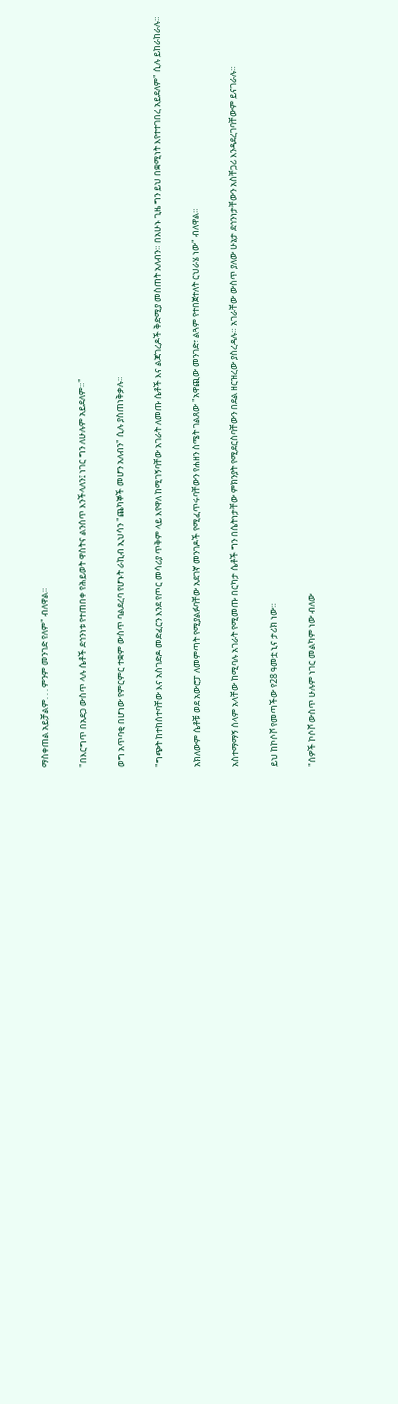ማስቀጠል አይቻልም. . . ምንም መንገድ የለም" ብለዋል።

"በእርግጥ በአደጋ ውስጥ ላሉ ሴቶች ደኅንነቱ የተጠበቀ የሕይወት ዋስትና ልንሰጥ እንችላለን፤ ነገር ግን ለሁሉም አይደለም።"

ወግ አጥባቂ በሆነው የምርምር ተቋም ውስጥ ባልደረባ የሆኑት ራኪብ ኢህሳን "ጨካኞች መሆን አለብን" ሲሉ ያስጠነቅቃሉ።

"ግጭት ከተከሰተባቸው እና አስገድዶ መድፈርን እንደ የጦር መሳሪያ ጥቅም ላይ እየዋለ ከሚገኝባቸው አገራት ለመጡ ሴቶች እና ልጃገረዶች ቅድሚያ መስጠት አለብን። በአሁኑ ጊዜ ግን ይህ በቋሚነት እየተተገበረ አይደለም" ሲሉ ይከራከራሉ።

አክለውም ሴቶቹ ወደ አውሮፓ ለመምጣት የሚያልፉባቸው አደገኛ መንገዶች የሚፈጥሩባቸውን የሐዘን ስሜት ገልጸው "አዋጪው መንገድ፣ ልጓም የተበጀተለት ርህራሄ ነው" ብለዋል።

አስተማማኝ ሰላም አላቸው ከሚባሉ አገራት የሚመጡ በርካታ ሴቶች ግን በሴትነታቸው ምክንያት የሚደርስባቸውን በደል ዘርዝረው ያስረዳሉ። አገራቸው ውስጥ ያለው ሁኔታ ደኅንነታቸውን አስቸጋሪ እንዳደረገባቸውም ይናገራሉ።

ይህ ከኮሶቮ የመጣችው የ28 ዓመቷ ኒና ታሪክ ነው።

"ሰዎች ኮሶቮ ውስጥ ሁሉም ነገር መልካም ነው ብለው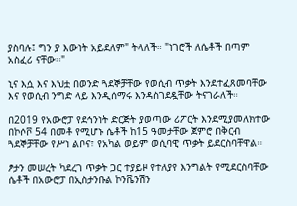ያስባሉ፤ ግን ያ እውነት አይደለም" ትላለች። "ነገሮች ለሴቶች በጣም አስፈሪ ናቸው።"

ኒና እሷ እና እህቷ በወንድ ጓደኞቻቸው የወሲብ ጥቃት እንደተፈጸመባቸው እና የወሲብ ንግድ ላይ እንዲሰማሩ እንዳስገደዷቸው ትናገራለች።

በ2019 የአውሮፓ የደኅንነት ድርጅት ያወጣው ሪፖርት እንደሚያመለክተው በኮሶቮ 54 በመቶ የሚሆኑ ሴቶች ከ15 ዓመታቸው ጀምሮ በቅርብ ጓደኞቻቸው የሥነ ልቦና፣ የአካል ወይም ወሲባዊ ጥቃት ይደርስባቸዋል።

ፆታን መሠረት ካደረገ ጥቃት ጋር ተያይዞ የተለያየ እንግልት የሚደርስባቸው ሴቶች በአውሮፓ በኢስታንቡል ኮንቬንሽን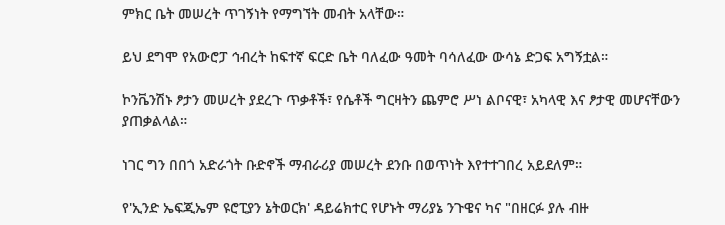ምክር ቤት መሠረት ጥገኝነት የማግኘት መብት አላቸው።

ይህ ደግሞ የአውሮፓ ኅብረት ከፍተኛ ፍርድ ቤት ባለፈው ዓመት ባሳለፈው ውሳኔ ድጋፍ አግኝቷል።

ኮንቬንሽኑ ፆታን መሠረት ያደረጉ ጥቃቶች፣ የሴቶች ግርዛትን ጨምሮ ሥነ ልቦናዊ፣ አካላዊ እና ፆታዊ መሆናቸውን ያጠቃልላል።

ነገር ግን በበጎ አድራጎት ቡድኖች ማብራሪያ መሠረት ደንቡ በወጥነት እየተተገበረ አይደለም።

የ'ኢንድ ኤፍጂኤም ዩሮፒያን ኔትወርክ' ዳይሬክተር የሆኑት ማሪያኔ ንጉዌና ካና "በዘርፉ ያሉ ብዙ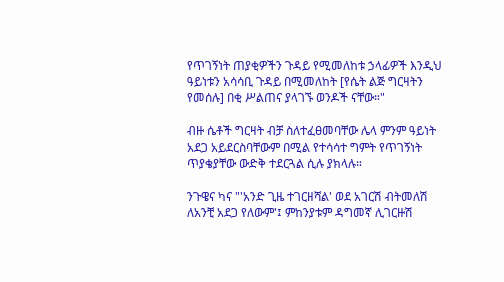የጥገኝነት ጠያቂዎችን ጉዳይ የሚመለከቱ ኃላፊዎች እንዲህ ዓይነቱን አሳሳቢ ጉዳይ በሚመለከት [የሴት ልጅ ግርዛትን የመሰሉ] በቂ ሥልጠና ያላገኙ ወንዶች ናቸው።"

ብዙ ሴቶች ግርዛት ብቻ ስለተፈፀመባቸው ሌላ ምንም ዓይነት አደጋ አይደርስባቸውም በሚል የተሳሳተ ግምት የጥገኝነት ጥያቄያቸው ውድቅ ተደርጓል ሲሉ ያክላሉ።

ንጉዌና ካና "'አንድ ጊዜ ተገርዘሻል' ወደ አገርሽ ብትመለሽ ለአንቺ አደጋ የለውም'፤ ምከንያቱም ዳግመኛ ሊገርዙሽ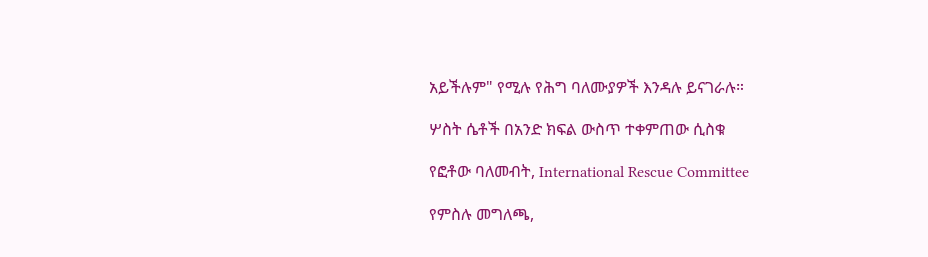አይችሉም" የሚሉ የሕግ ባለሙያዎች እንዳሉ ይናገራሉ።

ሦስት ሴቶች በአንድ ክፍል ውስጥ ተቀምጠው ሲስቁ

የፎቶው ባለመብት, International Rescue Committee

የምስሉ መግለጫ,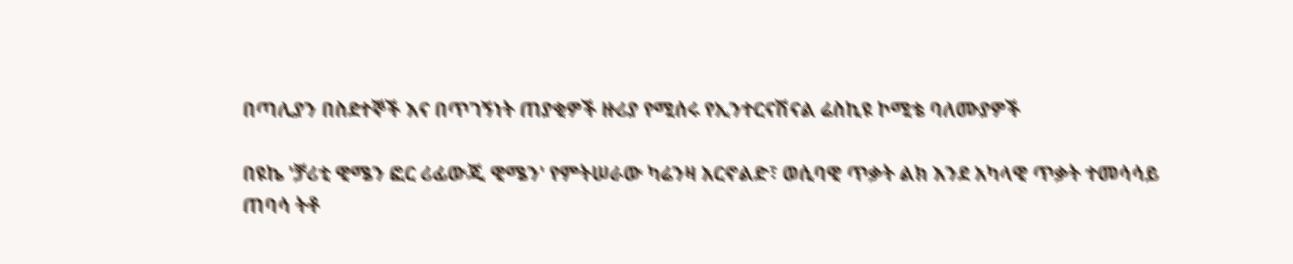በጣሊያን በስደተኞች እና በጥገኝነት ጠያቂዎች ዙሪያ የሚሰሩ የኢንተርናሽናል ሬስኪዩ ኮሚቴ ባለሙያዎች

በዩኬ 'ቻሪቲ ዊሜን ፎር ሪፊውጂ ዊሜን' የምትሠራው ካሬንዛ አርኖልድ፣ ወሲባዊ ጥቃት ልክ እንደ አካላዊ ጥቃት ተመሳሳይ ጠባሳ ትቶ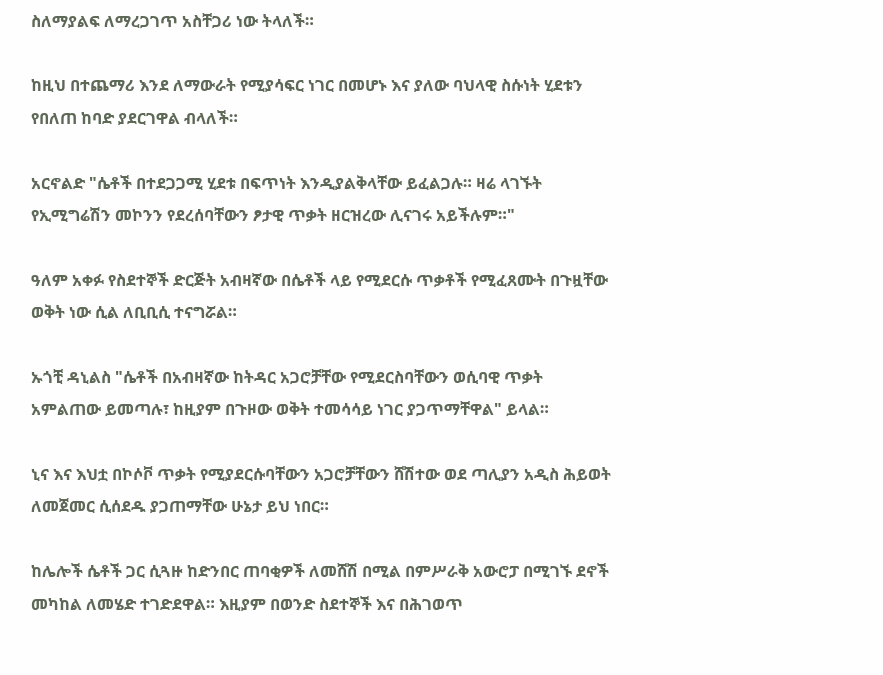ስለማያልፍ ለማረጋገጥ አስቸጋሪ ነው ትላለች።

ከዚህ በተጨማሪ እንደ ለማውራት የሚያሳፍር ነገር በመሆኑ እና ያለው ባህላዊ ስሱነት ሂደቱን የበለጠ ከባድ ያደርገዋል ብላለች።

አርኖልድ "ሴቶች በተደጋጋሚ ሂደቱ በፍጥነት እንዲያልቅላቸው ይፈልጋሉ። ዛሬ ላገኙት የኢሚግሬሽን መኮንን የደረሰባቸውን ፆታዊ ጥቃት ዘርዝረው ሊናገሩ አይችሉም።"

ዓለም አቀፉ የስደተኞች ድርጅት አብዛኛው በሴቶች ላይ የሚደርሱ ጥቃቶች የሚፈጸሙት በጉዟቸው ወቅት ነው ሲል ለቢቢሲ ተናግሯል።

ኡጎቺ ዳኒልስ "ሴቶች በአብዛኛው ከትዳር አጋሮቻቸው የሚደርስባቸውን ወሲባዊ ጥቃት አምልጠው ይመጣሉ፣ ከዚያም በጉዞው ወቅት ተመሳሳይ ነገር ያጋጥማቸዋል" ይላል።

ኒና እና እህቷ በኮሶቮ ጥቃት የሚያደርሱባቸውን አጋሮቻቸውን ሸሽተው ወደ ጣሊያን አዲስ ሕይወት ለመጀመር ሲሰደዱ ያጋጠማቸው ሁኔታ ይህ ነበር።

ከሌሎች ሴቶች ጋር ሲጓዙ ከድንበር ጠባቂዎች ለመሸሽ በሚል በምሥራቅ አውሮፓ በሚገኙ ደኖች መካከል ለመሄድ ተገድደዋል። እዚያም በወንድ ስደተኞች እና በሕገወጥ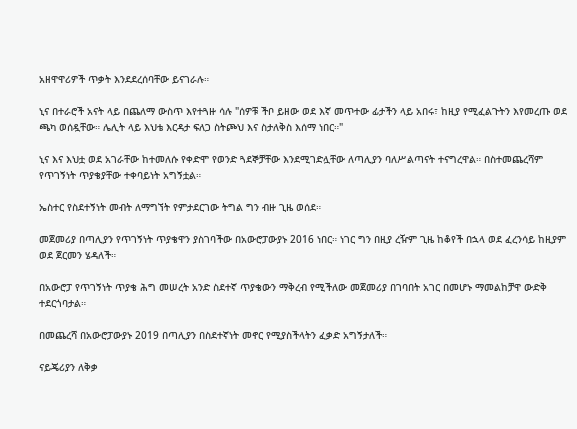አዘዋዋሪዎች ጥቃት እንደደረሰባቸው ይናገራሉ።

ኒና በተራሮች አናት ላይ በጨለማ ውስጥ እየተጓዙ ሳሉ "ሰዎቹ ችቦ ይዘው ወደ እኛ መጥተው ፊታችን ላይ አበሩ፣ ከዚያ የሚፈልጉትን እየመረጡ ወደ ጫካ ወሰዷቸው። ሌሊት ላይ እህቴ እርዳታ ፍለጋ ስትጮህ እና ስታለቅስ እሰማ ነበር።"

ኒና እና እህቷ ወደ አገራቸው ከተመለሱ የቀድሞ የወንድ ጓደኞቻቸው እንደሚገድሏቸው ለጣሊያን ባለሥልጣናት ተናግረዋል። በስተመጨረሻም የጥገኝነት ጥያቄያቸው ተቀባይነት አግኝቷል።

ኤስተር የስደተኝነት መብት ለማግኘት የምታደርገው ትግል ግን ብዙ ጊዜ ወሰደ።

መጀመሪያ በጣሊያን የጥገኝነት ጥያቄዋን ያስገባችው በአውሮፓውያኑ 2016 ነበር። ነገር ግን በዚያ ረዥም ጊዜ ከቆየች በኋላ ወደ ፈረንሳይ ከዚያም ወደ ጀርመን ሄዳለች።

በአውሮፓ የጥገኝነት ጥያቄ ሕግ መሠረት አንድ ስደተኛ ጥያቄውን ማቅረብ የሚችለው መጀመሪያ በገባበት አገር በመሆኑ ማመልከቻዋ ውድቅ ተደርጎባታል።

በመጨረሻ በአውሮፓውያኑ 2019 በጣሊያን በስደተኛነት መኖር የሚያስችላትን ፈቃድ አግኝታለች።

ናይጄሪያን ለቅቃ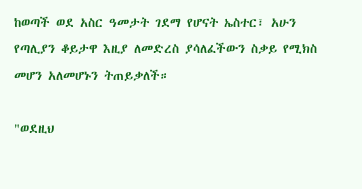ከወጣች ወደ አስር ዓመታት ገደማ የሆናት ኤስተር፣ አሁን የጣሊያን ቆይታዋ እዚያ ለመድረስ ያሳለፈችውን ስቃይ የሚክስ መሆን አለመሆኑን ትጠይቃለች።

"ወደዚህ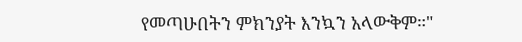የመጣሁበትን ምክንያት እንኳን አላውቅም።"